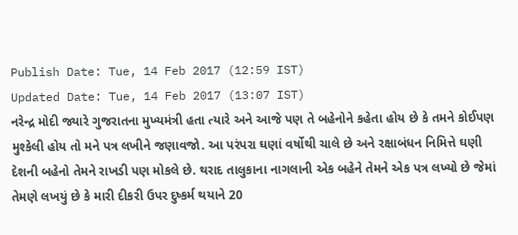Publish Date: Tue, 14 Feb 2017 (12:59 IST)
Updated Date: Tue, 14 Feb 2017 (13:07 IST)
નરેન્દ્ર મોદી જ્યારે ગુજરાતના મુખ્યમંત્રી હતા ત્યારે અને આજે પણ તે બહેનોને કહેતા હોય છે કે તમને કોઈપણ મુશ્કેલી હોય તો મને પત્ર લખીને જણાવજો. આ પરંપરા ઘણાં વર્ષોથી ચાલે છે અને રક્ષાબંધન નિમિત્તે ઘણી દેશની બહેનો તેમને રાખડી પણ મોકલે છે. થરાદ તાલુકાના નાગલાની એક બહેને તેમને એક પત્ર લખ્યો છે જેમાં તેમણે લખયું છે કે મારી દીકરી ઉપર દુષ્કર્મ થયાને 20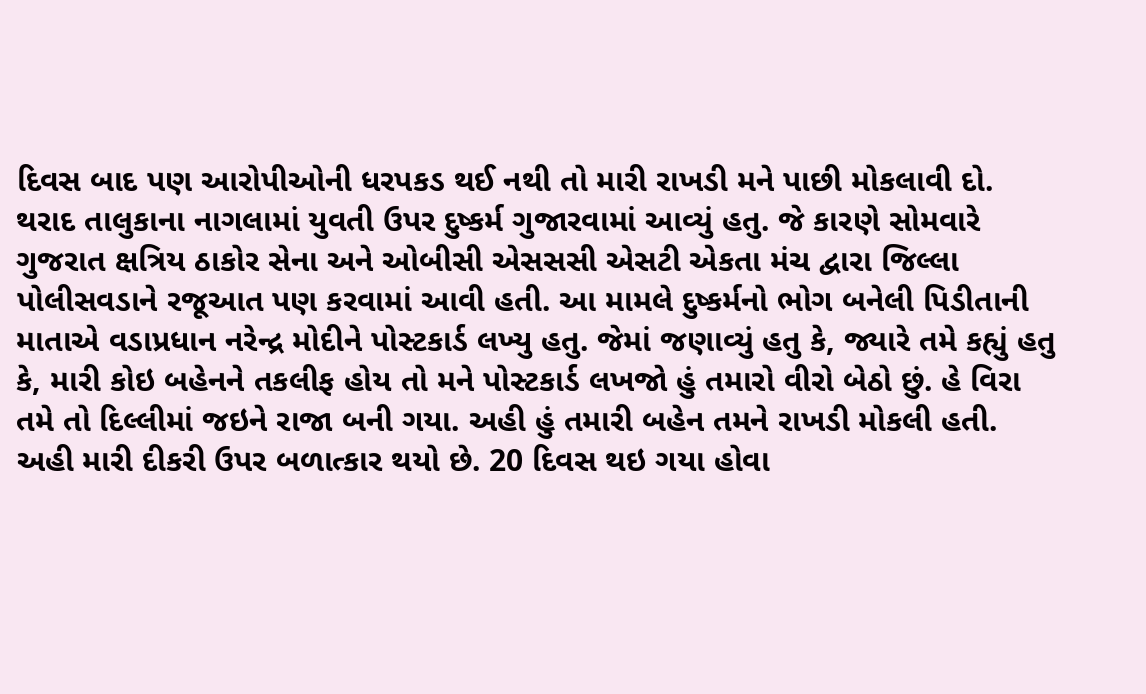દિવસ બાદ પણ આરોપીઓની ધરપકડ થઈ નથી તો મારી રાખડી મને પાછી મોકલાવી દો.
થરાદ તાલુકાના નાગલામાં યુવતી ઉપર દુષ્કર્મ ગુજારવામાં આવ્યું હતુ. જે કારણે સોમવારે ગુજરાત ક્ષત્રિય ઠાકોર સેના અને ઓબીસી એસસસી એસટી એકતા મંચ દ્વારા જિલ્લા પોલીસવડાને રજૂઆત પણ કરવામાં આવી હતી. આ મામલે દુષ્કર્મનો ભોગ બનેલી પિડીતાની માતાએ વડાપ્રધાન નરેન્દ્ર મોદીને પોસ્ટકાર્ડ લખ્યુ હતુ. જેમાં જણાવ્યું હતુ કે, જ્યારે તમે કહ્યું હતુ કે, મારી કોઇ બહેનને તકલીફ હોય તો મને પોસ્ટકાર્ડ લખજો હું તમારો વીરો બેઠો છું. હે વિરા તમે તો દિલ્લીમાં જઇને રાજા બની ગયા. અહી હું તમારી બહેન તમને રાખડી મોકલી હતી.
અહી મારી દીકરી ઉપર બળાત્કાર થયો છે. 20 દિવસ થઇ ગયા હોવા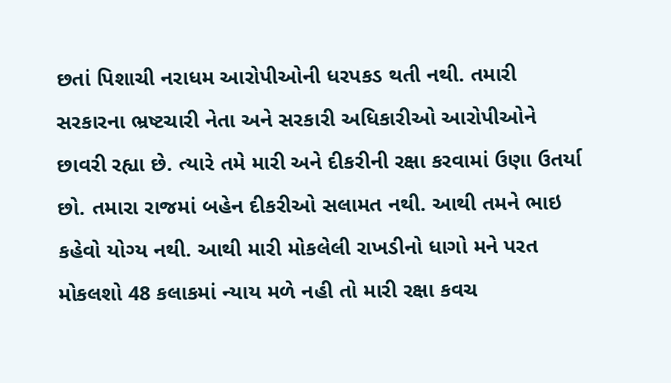છતાં પિશાચી નરાધમ આરોપીઓની ધરપકડ થતી નથી. તમારી સરકારના ભ્રષ્ટચારી નેતા અને સરકારી અધિકારીઓ આરોપીઓને છાવરી રહ્યા છે. ત્યારે તમે મારી અને દીકરીની રક્ષા કરવામાં ઉણા ઉતર્યા છો. તમારા રાજમાં બહેન દીકરીઓ સલામત નથી. આથી તમને ભાઇ કહેવો યોગ્ય નથી. આથી મારી મોકલેલી રાખડીનો ધાગો મને પરત મોકલશો 48 કલાકમાં ન્યાય મળે નહી તો મારી રક્ષા કવચ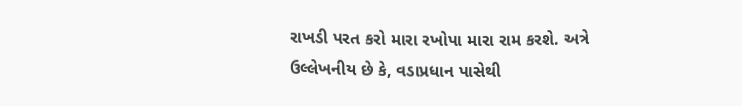રાખડી પરત કરો મારા રખોપા મારા રામ કરશે. અત્રે ઉલ્લેખનીય છે કે, વડાપ્રધાન પાસેથી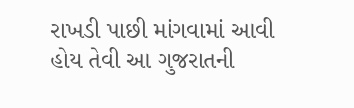રાખડી પાછી માંગવામાં આવી હોય તેવી આ ગુજરાતની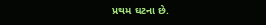પ્રથમ ઘટના છે.